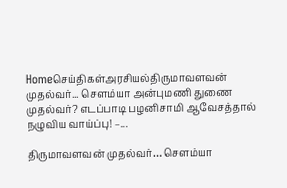Homeசெய்திகள்அரசியல்திருமாவளவன் முதல்வர்... சௌம்யா அன்புமணி துணை முதல்வர்? எடப்பாடி பழனிசாமி ஆவேசத்தால் நழுவிய வாய்ப்பு! –...

திருமாவளவன் முதல்வர்… சௌம்யா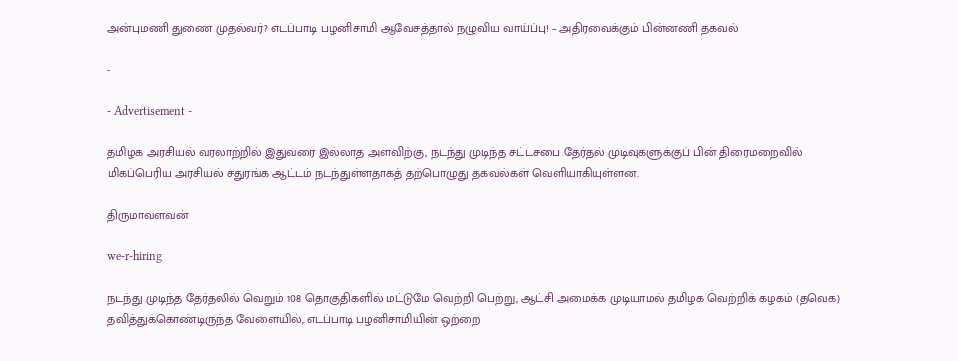அன்புமணி துணை முதல்வர்? எடப்பாடி பழனிசாமி ஆவேசத்தால் நழுவிய வாய்ப்பு! – அதிரவைக்கும் பின்னணி தகவல்

-

- Advertisement -

தமிழக அரசியல் வரலாற்றில் இதுவரை இல்லாத அளவிற்கு, நடந்து முடிந்த சட்டசபை தேர்தல் முடிவுகளுக்குப் பின் திரைமறைவில் மிகப்பெரிய அரசியல் சதுரங்க ஆட்டம் நடந்துள்ளதாகத் தற்பொழுது தகவல்கள் வெளியாகியுள்ளன.

திருமாவளவன்

we-r-hiring

நடந்து முடிந்த தேர்தலில் வெறும் 108 தொகுதிகளில் மட்டுமே வெற்றி பெற்று, ஆட்சி அமைக்க முடியாமல் தமிழக வெற்றிக் கழகம் (தவெக) தவித்துக்கொண்டிருந்த வேளையில், எடப்பாடி பழனிசாமியின் ஒற்றை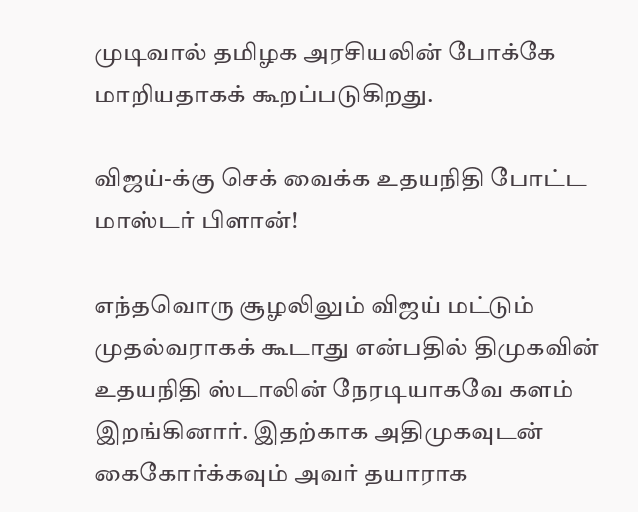முடிவால் தமிழக அரசியலின் போக்கே மாறியதாகக் கூறப்படுகிறது.

விஜய்-க்கு செக் வைக்க உதயநிதி போட்ட மாஸ்டர் பிளான்!

எந்தவொரு சூழலிலும் விஜய் மட்டும் முதல்வராகக் கூடாது என்பதில் திமுகவின் உதயநிதி ஸ்டாலின் நேரடியாகவே களம் இறங்கினார். இதற்காக அதிமுகவுடன் கைகோர்க்கவும் அவர் தயாராக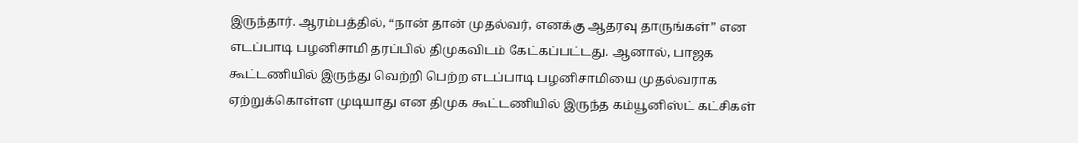இருந்தார். ஆரம்பத்தில், “நான் தான் முதல்வர், எனக்கு ஆதரவு தாருங்கள்” என எடப்பாடி பழனிசாமி தரப்பில் திமுகவிடம் கேட்கப்பட்டது. ஆனால், பாஜக கூட்டணியில் இருந்து வெற்றி பெற்ற எடப்பாடி பழனிசாமியை முதல்வராக ஏற்றுக்கொள்ள முடியாது என திமுக கூட்டணியில் இருந்த கம்யூனிஸ்ட் கட்சிகள்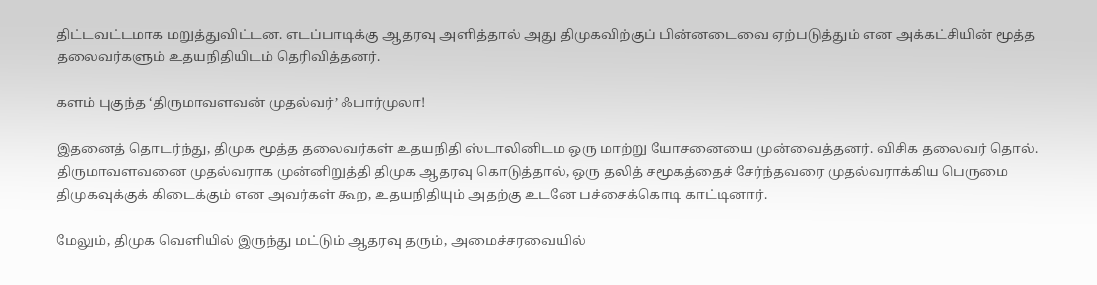திட்டவட்டமாக மறுத்துவிட்டன. எடப்பாடிக்கு ஆதரவு அளித்தால் அது திமுகவிற்குப் பின்னடைவை ஏற்படுத்தும் என அக்கட்சியின் மூத்த தலைவர்களும் உதயநிதியிடம் தெரிவித்தனர்.

களம் புகுந்த ‘திருமாவளவன் முதல்வர்’ ஃபார்முலா!

இதனைத் தொடர்ந்து, திமுக மூத்த தலைவர்கள் உதயநிதி ஸ்டாலினிடம ஒரு மாற்று யோசனையை முன்வைத்தனர். விசிக தலைவர் தொல். திருமாவளவனை முதல்வராக முன்னிறுத்தி திமுக ஆதரவு கொடுத்தால், ஒரு தலித் சமூகத்தைச் சேர்ந்தவரை முதல்வராக்கிய பெருமை திமுகவுக்குக் கிடைக்கும் என அவர்கள் கூற, உதயநிதியும் அதற்கு உடனே பச்சைக்கொடி காட்டினார்.

மேலும், திமுக வெளியில் இருந்து மட்டும் ஆதரவு தரும், அமைச்சரவையில்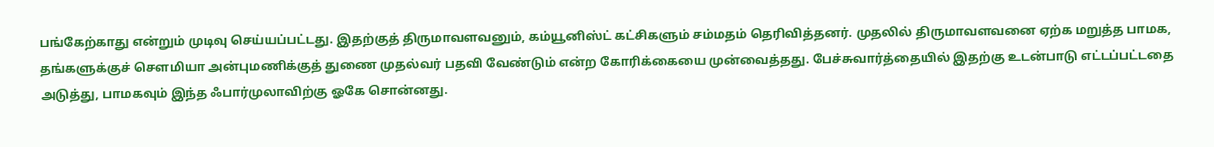பங்கேற்காது என்றும் முடிவு செய்யப்பட்டது. இதற்குத் திருமாவளவனும், கம்யூனிஸ்ட் கட்சிகளும் சம்மதம் தெரிவித்தனர். முதலில் திருமாவளவனை ஏற்க மறுத்த பாமக, தங்களுக்குச் சௌமியா அன்புமணிக்குத் துணை முதல்வர் பதவி வேண்டும் என்ற கோரிக்கையை முன்வைத்தது. பேச்சுவார்த்தையில் இதற்கு உடன்பாடு எட்டப்பட்டதை அடுத்து, பாமகவும் இந்த ஃபார்முலாவிற்கு ஓகே சொன்னது.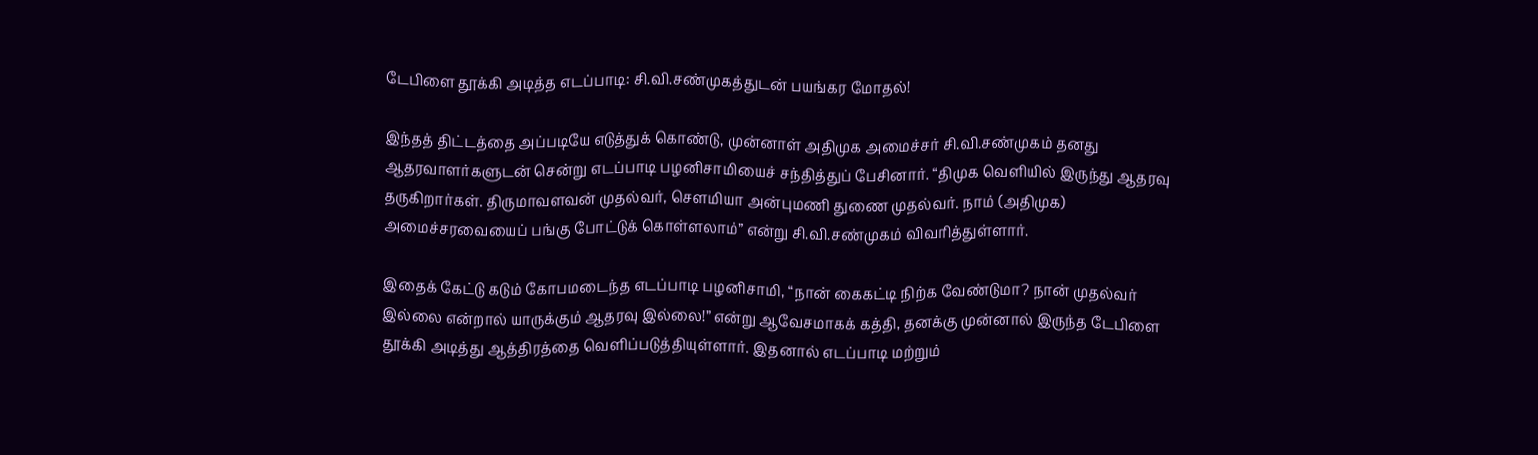டேபிளை தூக்கி அடித்த எடப்பாடி: சி.வி.சண்முகத்துடன் பயங்கர மோதல்!

இந்தத் திட்டத்தை அப்படியே எடுத்துக் கொண்டு, முன்னாள் அதிமுக அமைச்சர் சி.வி.சண்முகம் தனது ஆதரவாளர்களுடன் சென்று எடப்பாடி பழனிசாமியைச் சந்தித்துப் பேசினார். “திமுக வெளியில் இருந்து ஆதரவு தருகிறார்கள். திருமாவளவன் முதல்வர், சௌமியா அன்புமணி துணை முதல்வர். நாம் (அதிமுக) அமைச்சரவையைப் பங்கு போட்டுக் கொள்ளலாம்” என்று சி.வி.சண்முகம் விவரித்துள்ளார்.

இதைக் கேட்டு கடும் கோபமடைந்த எடப்பாடி பழனிசாமி, “நான் கைகட்டி நிற்க வேண்டுமா? நான் முதல்வர் இல்லை என்றால் யாருக்கும் ஆதரவு இல்லை!” என்று ஆவேசமாகக் கத்தி, தனக்கு முன்னால் இருந்த டேபிளை தூக்கி அடித்து ஆத்திரத்தை வெளிப்படுத்தியுள்ளார். இதனால் எடப்பாடி மற்றும்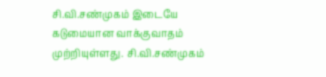சி.வி.சண்முகம் இடையே கடுமையான வாக்குவாதம் முற்றியுள்ளது. சி.வி.சண்முகம்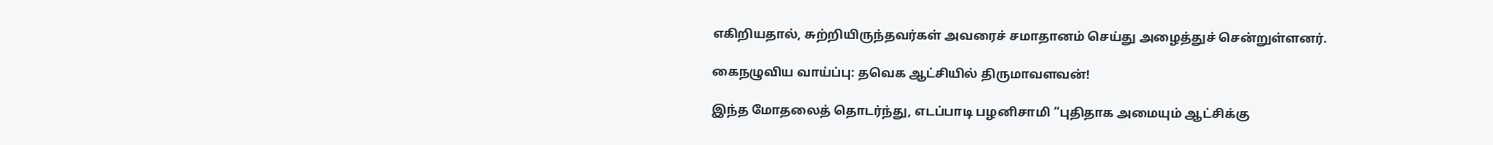எகிறியதால், சுற்றியிருந்தவர்கள் அவரைச் சமாதானம் செய்து அழைத்துச் சென்றுள்ளனர்.

கைநழுவிய வாய்ப்பு: தவெக ஆட்சியில் திருமாவளவன்!

இந்த மோதலைத் தொடர்ந்து, எடப்பாடி பழனிசாமி “புதிதாக அமையும் ஆட்சிக்கு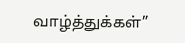வாழ்த்துக்கள்”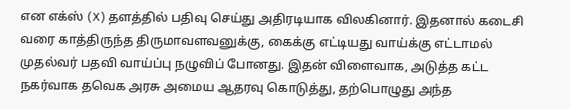என எக்ஸ் (X) தளத்தில் பதிவு செய்து அதிரடியாக விலகினார். இதனால் கடைசி வரை காத்திருந்த திருமாவளவனுக்கு, கைக்கு எட்டியது வாய்க்கு எட்டாமல் முதல்வர் பதவி வாய்ப்பு நழுவிப் போனது. இதன் விளைவாக, அடுத்த கட்ட நகர்வாக தவெக அரசு அமைய ஆதரவு கொடுத்து, தற்பொழுது அந்த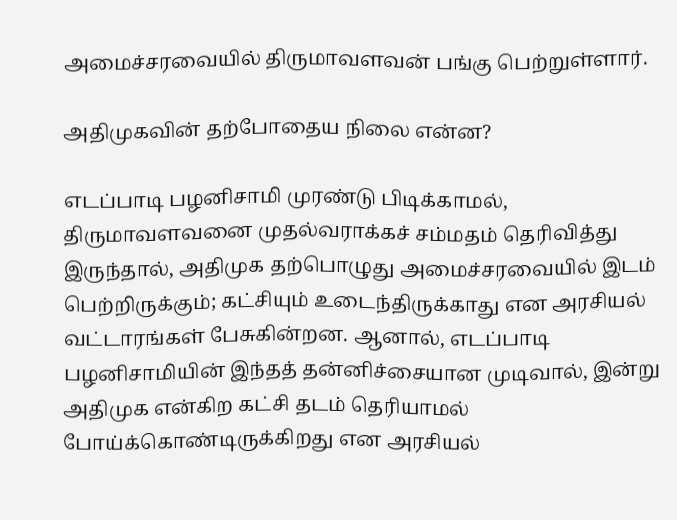அமைச்சரவையில் திருமாவளவன் பங்கு பெற்றுள்ளார்.

அதிமுகவின் தற்போதைய நிலை என்ன?

எடப்பாடி பழனிசாமி முரண்டு பிடிக்காமல், திருமாவளவனை முதல்வராக்கச் சம்மதம் தெரிவித்து இருந்தால், அதிமுக தற்பொழுது அமைச்சரவையில் இடம் பெற்றிருக்கும்; கட்சியும் உடைந்திருக்காது என அரசியல் வட்டாரங்கள் பேசுகின்றன. ஆனால், எடப்பாடி பழனிசாமியின் இந்தத் தன்னிச்சையான முடிவால், இன்று அதிமுக என்கிற கட்சி தடம் தெரியாமல் போய்க்கொண்டிருக்கிறது என அரசியல்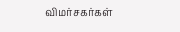விமர்சகர்கள்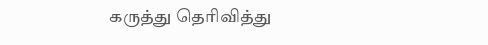கருத்து தெரிவித்து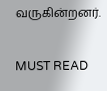வருகின்றனர்.

MUST READ